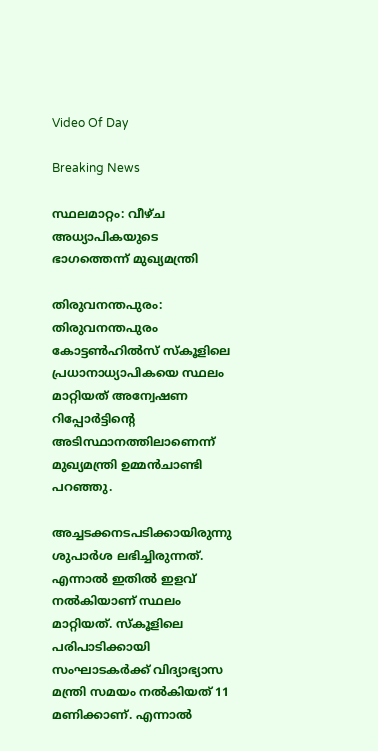Video Of Day

Breaking News

സ്ഥലമാറ്റം: വീഴ്ച അധ്യാപികയുടെ ഭാഗത്തെന്ന് മുഖ്യമന്ത്രി

തിരുവനന്തപുരം: തിരുവനന്തപുരം കോട്ടണ്‍ഹില്‍സ് സ്‌കൂളിലെ പ്രധാനാധ്യാപികയെ സ്ഥലം മാറ്റിയത് അന്വേഷണ റിപ്പോര്‍ട്ടിന്റെ  അടിസ്ഥാനത്തിലാണെന്ന് മുഖ്യമന്ത്രി ഉമ്മന്‍ചാണ്ടി പറഞ്ഞു.

അച്ചടക്കനടപടിക്കായിരുന്നു ശുപാര്‍ശ ലഭിച്ചിരുന്നത്. എന്നാല്‍ ഇതില്‍ ഇളവ് നല്‍കിയാണ് സ്ഥലം മാറ്റിയത്. സ്‌കൂളിലെ പരിപാടിക്കായി സംഘാടകര്‍ക്ക് വിദ്യാഭ്യാസ മന്ത്രി സമയം നല്‍കിയത് 11 മണിക്കാണ്. എന്നാല്‍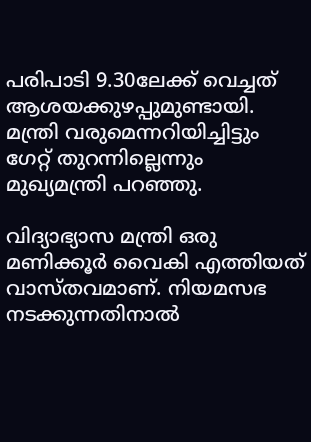പരിപാടി 9.30ലേക്ക് വെച്ചത് ആശയക്കുഴപ്പുമുണ്ടായി. മന്ത്രി വരുമെന്നറിയിച്ചിട്ടും ഗേറ്റ് തുറന്നില്ലെന്നും മുഖ്യമന്ത്രി പറഞ്ഞു.

വിദ്യാഭ്യാസ മന്ത്രി ഒരു മണിക്കൂര്‍ വൈകി എത്തിയത് വാസ്തവമാണ്. നിയമസഭ നടക്കുന്നതിനാല്‍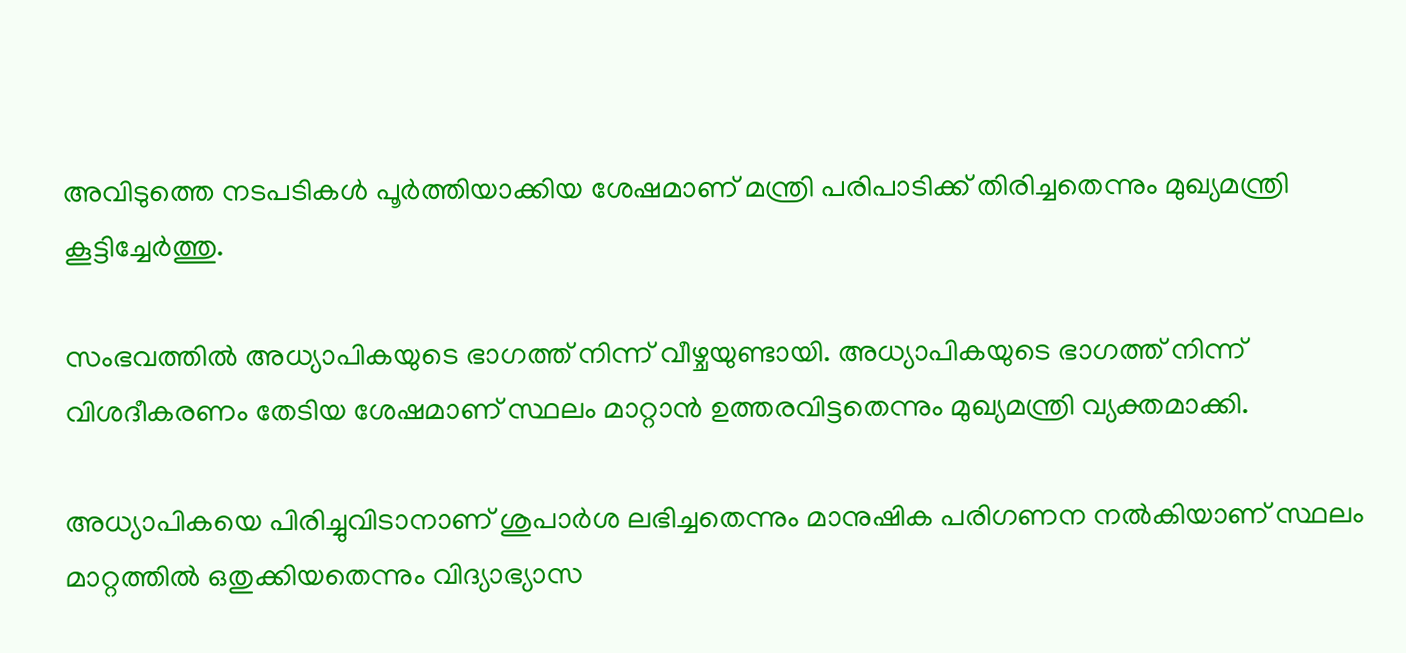അവിടുത്തെ നടപടികള്‍ പൂര്‍ത്തിയാക്കിയ ശേഷമാണ് മന്ത്രി പരിപാടിക്ക് തിരിച്ചതെന്നും മുഖ്യമന്ത്രി കൂട്ടിച്ചേര്‍ത്തു.

സംഭവത്തില്‍ അധ്യാപികയുടെ ഭാഗത്ത് നിന്ന് വീഴ്ചയുണ്ടായി. അധ്യാപികയുടെ ഭാഗത്ത് നിന്ന് വിശദീകരണം തേടിയ ശേഷമാണ് സ്ഥലം മാറ്റാന്‍ ഉത്തരവിട്ടതെന്നും മുഖ്യമന്ത്രി വ്യക്തമാക്കി.

അധ്യാപികയെ പിരിച്ചുവിടാനാണ് ശുപാര്‍ശ ലഭിച്ചതെന്നും മാനുഷിക പരിഗണന നല്‍കിയാണ് സ്ഥലം മാറ്റത്തില്‍ ഒതുക്കിയതെന്നും വിദ്യാഭ്യാസ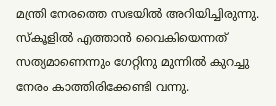മന്ത്രി നേരത്തെ സഭയില്‍ അറിയിച്ചിരുന്നു. സ്‌കൂളില്‍ എത്താന്‍ വൈകിയെന്നത് സത്യമാണെന്നും ഗേറ്റിനു മുന്നില്‍ കുറച്ചു നേരം കാത്തിരിക്കേണ്ടി വന്നു.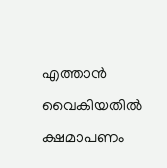എത്താന്‍ വൈകിയതില്‍ ക്ഷമാപണം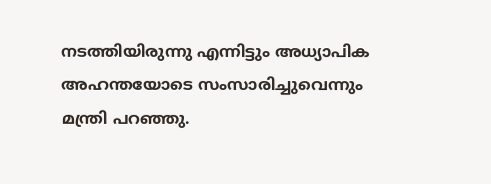നടത്തിയിരുന്നു എന്നിട്ടും അധ്യാപിക അഹന്തയോടെ സംസാരിച്ചുവെന്നും മന്ത്രി പറഞ്ഞു.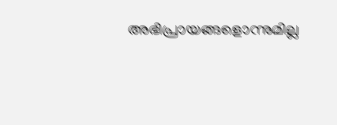അഭിപ്രായങ്ങളൊന്നുമില്ല